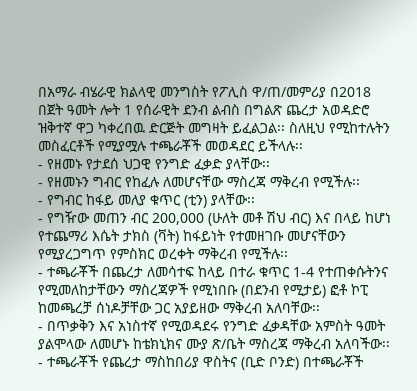በአማራ ብሄራዊ ክልላዊ መንግስት የፖሊስ ዋ/ጠ/መምሪያ በ2018 በጀት ዓመት ሎት 1 የሰራዊት ደንብ ልብስ በግልጽ ጨረታ አወዳድሮ ዝቅተኛ ዋጋ ካቀረበዉ ድርጅት መግዛት ይፈልጋል፡፡ ስለዚህ የሚከተሉትን መስፈርቶች የሚያሟሉ ተጫራቾች መወዳደር ይችላሉ፡፡
- የዘመኑ የታደሰ ህጋዊ የንግድ ፈቃድ ያላቸው፡፡
- የዘመኑን ግብር የከፈሉ ለመሆናቸው ማስረጃ ማቅረብ የሚችሉ፡፡
- የግብር ከፋይ መለያ ቁጥር (ቲን) ያላቸው፡፡
- የግዥው መጠን ብር 200,000 (ሁለት መቶ ሽህ ብር) እና በላይ ከሆነ የተጨማሪ እሴት ታክስ (ቫት) ከፋይነት የተመዘገቡ መሆናቸውን የሚያረጋግጥ የምስክር ወረቀት ማቅረብ የሚችሉ፡፡
- ተጫራቾች በጨረታ ለመሳተፍ ከላይ በተራ ቁጥር 1-4 የተጠቀሱትንና የሚመለከታቸውን ማስረጃዎች የሚነበቡ (በደንብ የሚታይ) ፎቶ ኮፒ ከመጫረቻ ሰነዶቻቸው ጋር አያይዘው ማቅረብ አለባቸው፡፡
- በጥቃቅን እና አነስተኛ የሚወዳደሩ የንግድ ፈቃዳቸው አምስት ዓመት ያልሞላው ለመሆኑ ከቴክኒክና ሙያ ጽ/ቤት ማስረጃ ማቅረብ አለባችው፡፡
- ተጫራቾች የጨረታ ማስከበሪያ ዋስትና (ቢድ ቦንድ) በተጫራቾች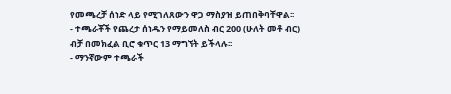የመጫረቻ ሰነድ ላይ የሚገለጸውን ዋጋ ማስያዝ ይጠበቅባቸዋል፡፡
- ተጫራቾች የጨረታ ሰነዱን የማይመለስ ብር 200 (ሁለት መቶ ብር) ብቻ በመክፈል ቢሮ ቁጥር 13 ማግኘት ይችላሉ፡፡
- ማንኛውም ተጫራች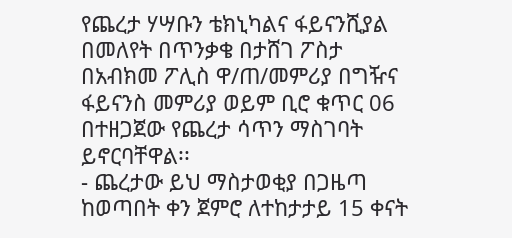የጨረታ ሃሣቡን ቴክኒካልና ፋይናንሺያል በመለየት በጥንቃቄ በታሸገ ፖስታ በአብክመ ፖሊስ ዋ/ጠ/መምሪያ በግዥና ፋይናንስ መምሪያ ወይም ቢሮ ቁጥር 06 በተዘጋጀው የጨረታ ሳጥን ማስገባት ይኖርባቸዋል፡፡
- ጨረታው ይህ ማስታወቂያ በጋዜጣ ከወጣበት ቀን ጀምሮ ለተከታታይ 15 ቀናት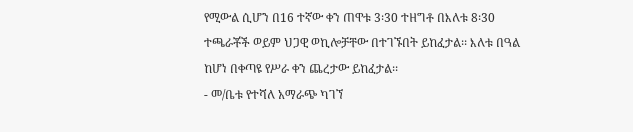የሚውል ሲሆን በ16 ተኛው ቀን ጠዋቱ 3፡30 ተዘግቶ በእለቱ 8፡30 ተጫራቾች ወይም ህጋዊ ወኪሎቻቸው በተገኙበት ይከፈታል፡፡ እለቱ በዓል ከሆነ በቀጣዩ የሥራ ቀን ጨረታው ይከፈታል፡፡
- መ/ቤቱ የተሻለ አማራጭ ካገኘ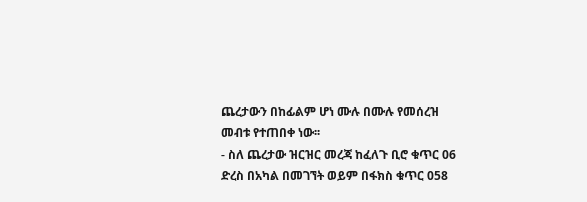ጨረታውን በከፊልም ሆነ ሙሉ በሙሉ የመሰረዝ መብቱ የተጠበቀ ነው፡፡
- ስለ ጨረታው ዝርዝር መረጃ ከፈለጉ ቢሮ ቁጥር 06 ድረስ በአካል በመገኘት ወይም በፋክስ ቁጥር 058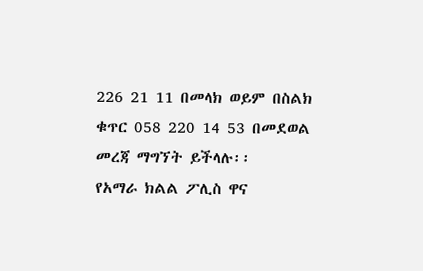226 21 11 በመላክ ወይም በስልክ ቁጥር 058 220 14 53 በመደወል መረጃ ማግኘት ይችላሉ፡፡
የአማራ ክልል ፖሊስ ዋና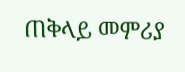ጠቅላይ መምሪያ